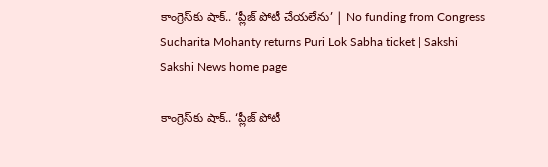కాంగ్రెస్‌కు షాక్‌.. ‘ప్లీజ్‌ పోటీ చేయలేను’ | No funding from Congress Sucharita Mohanty returns Puri Lok Sabha ticket | Sakshi
Sakshi News home page

కాంగ్రెస్‌కు షాక్‌.. ‘ప్లీజ్‌ పోటీ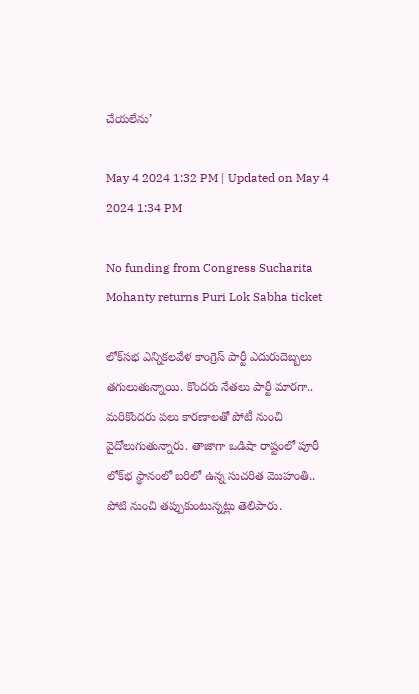చేయలేను’

May 4 2024 1:32 PM | Updated on May 4 2024 1:34 PM

No funding from Congress Sucharita Mohanty returns Puri Lok Sabha ticket

లోక్‌సభ ఎన్నికలవేళ కాంగ్రెస్‌ పార్టీ ఎదురుదెబ్బలు తగులుతున్నాయి. కొందరు నేతలు పార్టీ మారగా.. మరికొందరు పలు కారణాలతో పోటీ నుంచి వైదోలుగుతున్నారు. తాజాగా ఒడిషా రాష్టంలో పూరీ లోక్‌భ స్థానంలో బరిలో ఉన్న సుచరిత మొహంతి.. పోటి నుంచి తప్పుకుంటున్నట్లు తెలిపారు.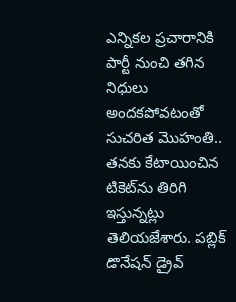ఎన్నికల ప్రచారానికి పార్టీ నుంచి తగిన నిధులు అందకపోవటంతో సుచరిత మొహంతి.. తనకు కేటాయించిన టికెట్‌ను తిరిగి ఇస్తున్నట్లు తెలియజేశారు. పబ్లిక్‌ డొనేషన్‌ డ్రైవ్‌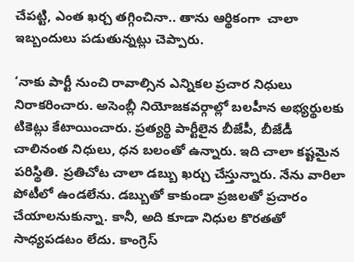చేపట్టి, ఎంత ఖర్చ తగ్గించినా.. తాను ఆర్థికంగా  చాలా ఇబ్బందులు పడుతున్నట్లు చెప్పారు.

‘నాకు పార్టీ నుంచి రావాల్సిన ఎన్నికల ప్రచార నిధులు నిరాకరించారు. అసెంబ్లీ నియోజకవర్గాల్లో బలహీన అభ్యర్థులకు టికెట్లు కేటాయించారు. ప్రత్యర్థి పార్టీలైన బీజేపీ, బీజేడీ చాలినంత నిధులు, ధన బలంతో ఉన్నారు. ఇది చాలా కష్టమైన పరిస్థితి. ప్రతిచోట చాలా డబ్బు ఖర్చు చేస్తున్నారు. నేను వారిలా పోటీలో ఉండలేను. డబ్బుతో కాకుండా ప్రజలతో ప్రచారం చేయాలనుకున్నా. కానీ, అది కూడా నిధుల కొరతతో సాధ్యపడటం లేదు. కాంగ్రెస్‌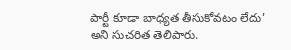పార్టీ కూడా బాధ్యత తీసుకోవటం లేదు’ అని సుచరిత తెలిపారు.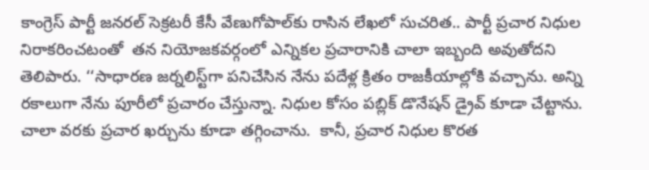కాంగ్రెస్‌ పార్టీ జనరల్‌ సెక్రటరీ కేసీ వేణుగోపాల్‌కు రాసిన లేఖలో సుచరిత.. పార్టీ ప్రచార నిధుల నిరాకరించటంతో  తన నియోజకవర్గంలో ఎ‍న్నికల ప్రచారానికి చాలా ఇబ్బంది అవుతోదని తెలిపారు. ‘‘సాధారణ జర్నలిస్ట్‌గా పనిచేసిన నేను పదేళ్ల క్రితం రాజకీయాల్లోకి వచ్చాను. అన్ని రకాలుగా నేను పూరీలో ప్రచారం చేస్తున్నా. నిధుల కోసం పబ్లిక్‌ డొనేషన్‌ డ్రైవ్‌ కూడా చేట్టాను. చాలా వరకు ప్రచార ఖర్చును కూడా తగ్గించాను.  కానీ, ప్రచార నిధుల కొరత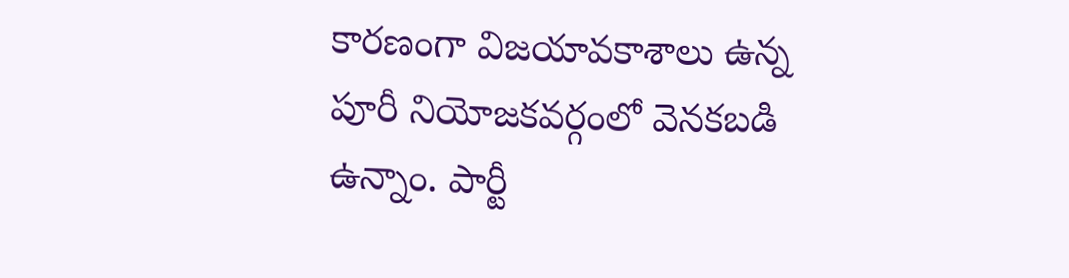కారణంగా విజయావకాశాలు ఉన్న పూరీ నియోజకవర్గంలో వెనకబడి ఉన్నాం. పార్టీ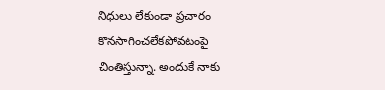నిధులు లేకుండా ప్రచారం కొనసాగించలేకపోవటంపై చింతిస్తున్నా. అందుకే నాకు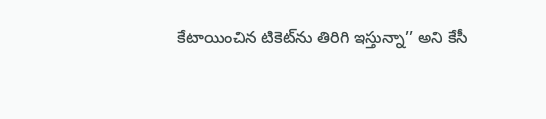కేటాయించిన టికెట్‌ను తిరిగి ఇస్తున్నా’’ అని కేసీ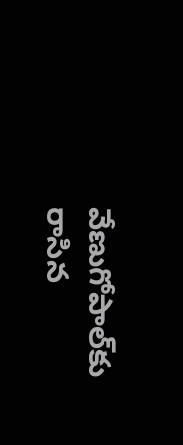వేణుగోపాల్‌కు రాసిన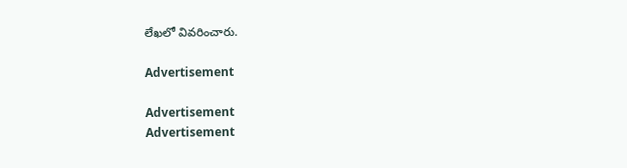లేఖలో వివరించారు.

Advertisement

Advertisement
Advertisement